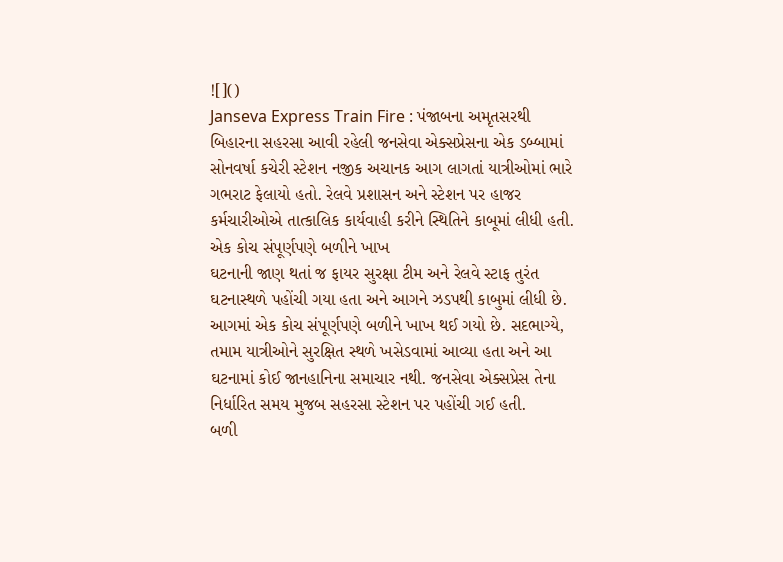![]()
Janseva Express Train Fire : પંજાબના અમૃતસરથી બિહારના સહરસા આવી રહેલી જનસેવા એક્સપ્રેસના એક ડબ્બામાં સોનવર્ષા કચેરી સ્ટેશન નજીક અચાનક આગ લાગતાં યાત્રીઓમાં ભારે ગભરાટ ફેલાયો હતો. રેલવે પ્રશાસન અને સ્ટેશન પર હાજર કર્મચારીઓએ તાત્કાલિક કાર્યવાહી કરીને સ્થિતિને કાબૂમાં લીધી હતી.
એક કોચ સંપૂર્ણપણે બળીને ખાખ
ઘટનાની જાણ થતાં જ ફાયર સુરક્ષા ટીમ અને રેલવે સ્ટાફ તુરંત ઘટનાસ્થળે પહોંચી ગયા હતા અને આગને ઝડપથી કાબુમાં લીધી છે. આગમાં એક કોચ સંપૂર્ણપણે બળીને ખાખ થઈ ગયો છે. સદભાગ્યે, તમામ યાત્રીઓને સુરક્ષિત સ્થળે ખસેડવામાં આવ્યા હતા અને આ ઘટનામાં કોઈ જાનહાનિના સમાચાર નથી. જનસેવા એક્સપ્રેસ તેના નિર્ધારિત સમય મુજબ સહરસા સ્ટેશન પર પહોંચી ગઈ હતી.
બળી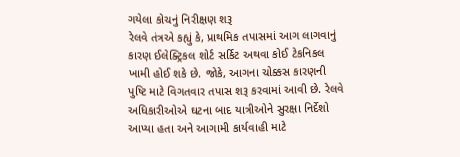ગયેલા કોચનું નિરીક્ષણ શરૂ
રેલવે તંત્રએ કહ્યું કે, પ્રાથમિક તપાસમાં આગ લાગવાનું કારણ ઈલેક્ટ્રિકલ શોર્ટ સર્કિટ અથવા કોઈ ટેકનિકલ ખામી હોઈ શકે છે. જોકે, આગના ચોક્કસ કારણની પુષ્ટિ માટે વિગતવાર તપાસ શરૂ કરવામાં આવી છે. રેલવે અધિકારીઓએ ઘટના બાદ યાત્રીઓને સુરક્ષા નિર્દેશો આપ્યા હતા અને આગામી કાર્યવાહી માટે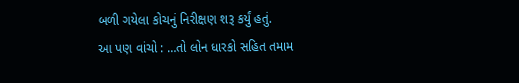બળી ગયેલા કોચનું નિરીક્ષણ શરૂ કર્યું હતું.
આ પણ વાંચો : …તો લોન ધારકો સહિત તમામ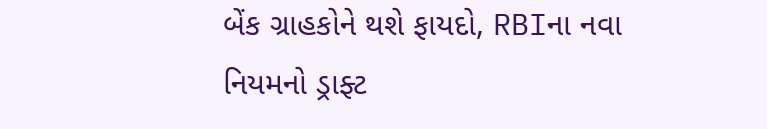બેંક ગ્રાહકોને થશે ફાયદો, RBIના નવા નિયમનો ડ્રાફ્ટ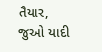તૈયાર, જુઓ યાદી